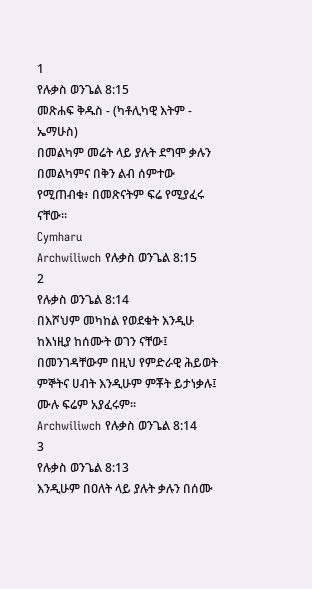1
የሉቃስ ወንጌል 8:15
መጽሐፍ ቅዱስ - (ካቶሊካዊ እትም - ኤማሁስ)
በመልካም መሬት ላይ ያሉት ደግሞ ቃሉን በመልካምና በቅን ልብ ሰምተው የሚጠብቁ፥ በመጽናትም ፍሬ የሚያፈሩ ናቸው።
Cymharu
Archwiliwch የሉቃስ ወንጌል 8:15
2
የሉቃስ ወንጌል 8:14
በእሾህም መካከል የወደቁት እንዲሁ ከእነዚያ ከሰሙት ወገን ናቸው፤ በመንገዳቸውም በዚህ የምድራዊ ሕይወት ምኞትና ሀብት እንዲሁም ምቾት ይታነቃሉ፤ ሙሉ ፍሬም አያፈሩም።
Archwiliwch የሉቃስ ወንጌል 8:14
3
የሉቃስ ወንጌል 8:13
እንዲሁም በዐለት ላይ ያሉት ቃሉን በሰሙ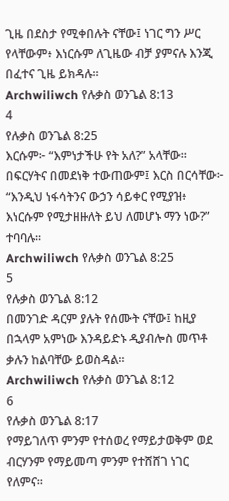ጊዜ በደስታ የሚቀበሉት ናቸው፤ ነገር ግን ሥር የላቸውም፥ እነርሱም ለጊዜው ብቻ ያምናሉ እንጂ በፈተና ጊዜ ይክዳሉ።
Archwiliwch የሉቃስ ወንጌል 8:13
4
የሉቃስ ወንጌል 8:25
እርሱም፦ “እምነታችሁ የት አለ?” አላቸው። በፍርሃትና በመደነቅ ተውጠውም፤ እርስ በርሳቸው፦ “እንዲህ ነፋሳትንና ውኃን ሳይቀር የሚያዝ፥ እነርሱም የሚታዘዙለት ይህ ለመሆኑ ማን ነው?” ተባባሉ።
Archwiliwch የሉቃስ ወንጌል 8:25
5
የሉቃስ ወንጌል 8:12
በመንገድ ዳርም ያሉት የሰሙት ናቸው፤ ከዚያ በኋላም አምነው እንዳይድኑ ዲያብሎስ መጥቶ ቃሉን ከልባቸው ይወስዳል።
Archwiliwch የሉቃስ ወንጌል 8:12
6
የሉቃስ ወንጌል 8:17
የማይገለጥ ምንም የተሰወረ የማይታወቅም ወደ ብርሃንም የማይመጣ ምንም የተሸሸገ ነገር የለምና።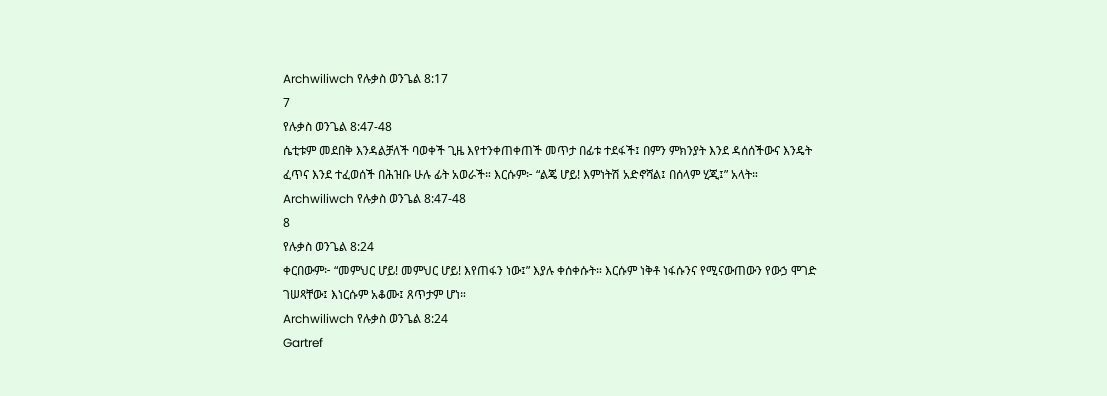Archwiliwch የሉቃስ ወንጌል 8:17
7
የሉቃስ ወንጌል 8:47-48
ሴቲቱም መደበቅ እንዳልቻለች ባወቀች ጊዜ እየተንቀጠቀጠች መጥታ በፊቱ ተደፋች፤ በምን ምክንያት እንደ ዳሰሰችውና እንዴት ፈጥና እንደ ተፈወሰች በሕዝቡ ሁሉ ፊት አወራች። እርሱም፦ “ልጄ ሆይ! እምነትሽ አድኖሻል፤ በሰላም ሂጂ፤” አላት።
Archwiliwch የሉቃስ ወንጌል 8:47-48
8
የሉቃስ ወንጌል 8:24
ቀርበውም፦ “መምህር ሆይ! መምህር ሆይ! እየጠፋን ነው፤” እያሉ ቀሰቀሱት። እርሱም ነቅቶ ነፋሱንና የሚናውጠውን የውኃ ሞገድ ገሠጻቸው፤ እነርሱም አቆሙ፤ ጸጥታም ሆነ።
Archwiliwch የሉቃስ ወንጌል 8:24
Gartref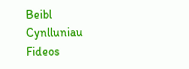Beibl
Cynlluniau
Fideos